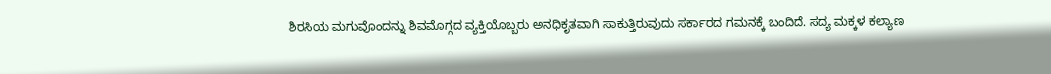ಶಿರಸಿಯ ಮಗುವೊಂದನ್ನು ಶಿವಮೊಗ್ಗದ ವ್ಯಕ್ತಿಯೊಬ್ಬರು ಅನಧಿಕೃತವಾಗಿ ಸಾಕುತ್ತಿರುವುದು ಸರ್ಕಾರದ ಗಮನಕ್ಕೆ ಬಂದಿದೆ. ಸದ್ಯ ಮಕ್ಕಳ ಕಲ್ಯಾಣ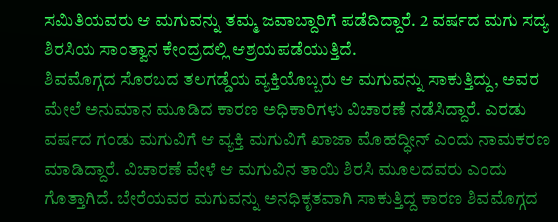ಸಮಿತಿಯವರು ಆ ಮಗುವನ್ನು ತಮ್ಮ ಜವಾಬ್ದಾರಿಗೆ ಪಡೆದಿದ್ದಾರೆ. 2 ವರ್ಷದ ಮಗು ಸದ್ಯ ಶಿರಸಿಯ ಸಾಂತ್ವಾನ ಕೇಂದ್ರದಲ್ಲಿ ಆಶ್ರಯಪಡೆಯುತ್ತಿದೆ.
ಶಿವಮೊಗ್ಗದ ಸೊರಬದ ತಲಗಡ್ಡೆಯ ವ್ಯಕ್ತಿಯೊಬ್ಬರು ಆ ಮಗುವನ್ನು ಸಾಕುತ್ತಿದ್ದು, ಅವರ ಮೇಲೆ ಅನುಮಾನ ಮೂಡಿದ ಕಾರಣ ಅಧಿಕಾರಿಗಳು ವಿಚಾರಣೆ ನಡೆಸಿದ್ದಾರೆ. ಎರಡು ವರ್ಷದ ಗಂಡು ಮಗುವಿಗೆ ಆ ವ್ಯಕ್ತಿ ಮಗುವಿಗೆ ಖಾಜಾ ಮೊಹದ್ಧೀನ್ ಎಂದು ನಾಮಕರಣ ಮಾಡಿದ್ದಾರೆ. ವಿಚಾರಣೆ ವೇಳೆ ಆ ಮಗುವಿನ ತಾಯಿ ಶಿರಸಿ ಮೂಲದವರು ಎಂದು ಗೊತ್ತಾಗಿದೆ. ಬೇರೆಯವರ ಮಗುವನ್ನು ಅನಧಿಕೃತವಾಗಿ ಸಾಕುತ್ತಿದ್ದ ಕಾರಣ ಶಿವಮೊಗ್ಗದ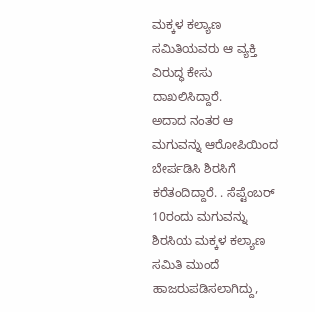ಮಕ್ಕಳ ಕಲ್ಯಾಣ ಸಮಿತಿಯವರು ಆ ವ್ಯಕ್ತಿ ವಿರುದ್ಧ ಕೇಸು ದಾಖಲಿಸಿದ್ದಾರೆ.
ಅದಾದ ನಂತರ ಆ ಮಗುವನ್ನು ಆರೋಪಿಯಿಂದ ಬೇರ್ಪಡಿಸಿ ಶಿರಸಿಗೆ ಕರೆತಂದಿದ್ದಾರೆ. . ಸೆಪ್ಟೆಂಬರ್ 10ರಂದು ಮಗುವನ್ನು ಶಿರಸಿಯ ಮಕ್ಕಳ ಕಲ್ಯಾಣ ಸಮಿತಿ ಮುಂದೆ ಹಾಜರುಪಡಿಸಲಾಗಿದ್ದು,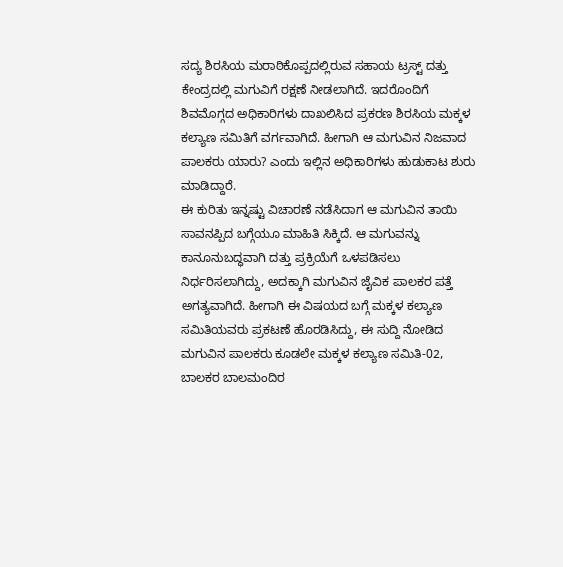ಸದ್ಯ ಶಿರಸಿಯ ಮರಾಠಿಕೊಪ್ಪದಲ್ಲಿರುವ ಸಹಾಯ ಟ್ರಸ್ಟ್ ದತ್ತು ಕೇಂದ್ರದಲ್ಲಿ ಮಗುವಿಗೆ ರಕ್ಷಣೆ ನೀಡಲಾಗಿದೆ. ಇದರೊಂದಿಗೆ ಶಿವಮೊಗ್ಗದ ಅಧಿಕಾರಿಗಳು ದಾಖಲಿಸಿದ ಪ್ರಕರಣ ಶಿರಸಿಯ ಮಕ್ಕಳ ಕಲ್ಯಾಣ ಸಮಿತಿಗೆ ವರ್ಗವಾಗಿದೆ. ಹೀಗಾಗಿ ಆ ಮಗುವಿನ ನಿಜವಾದ ಪಾಲಕರು ಯಾರು? ಎಂದು ಇಲ್ಲಿನ ಅಧಿಕಾರಿಗಳು ಹುಡುಕಾಟ ಶುರು ಮಾಡಿದ್ದಾರೆ.
ಈ ಕುರಿತು ಇನ್ನಷ್ಟು ವಿಚಾರಣೆ ನಡೆಸಿದಾಗ ಆ ಮಗುವಿನ ತಾಯಿ ಸಾವನಪ್ಪಿದ ಬಗ್ಗೆಯೂ ಮಾಹಿತಿ ಸಿಕ್ಕಿದೆ. ಆ ಮಗುವನ್ನು ಕಾನೂನುಬದ್ಧವಾಗಿ ದತ್ತು ಪ್ರಕ್ರಿಯೆಗೆ ಒಳಪಡಿಸಲು ನಿರ್ಧರಿಸಲಾಗಿದ್ದು, ಅದಕ್ಕಾಗಿ ಮಗುವಿನ ಜೈವಿಕ ಪಾಲಕರ ಪತ್ತೆ ಅಗತ್ಯವಾಗಿದೆ. ಹೀಗಾಗಿ ಈ ವಿಷಯದ ಬಗ್ಗೆ ಮಕ್ಕಳ ಕಲ್ಯಾಣ ಸಮಿತಿಯವರು ಪ್ರಕಟಣೆ ಹೊರಡಿಸಿದ್ದು, ಈ ಸುದ್ದಿ ನೋಡಿದ ಮಗುವಿನ ಪಾಲಕರು ಕೂಡಲೇ ಮಕ್ಕಳ ಕಲ್ಯಾಣ ಸಮಿತಿ-02, ಬಾಲಕರ ಬಾಲಮಂದಿರ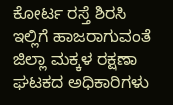ಕೋರ್ಟ ರಸ್ತೆ ಶಿರಸಿ ಇಲ್ಲಿಗೆ ಹಾಜರಾಗುವಂತೆ ಜಿಲ್ಲಾ ಮಕ್ಕಳ ರಕ್ಷಣಾ ಘಟಕದ ಅಧಿಕಾರಿಗಳು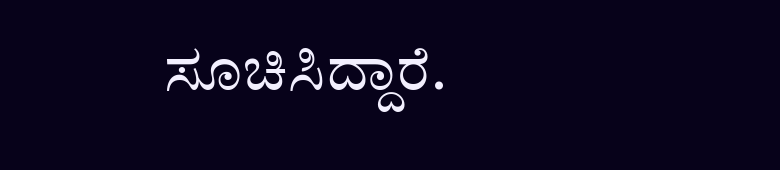ಸೂಚಿಸಿದ್ದಾರೆ.